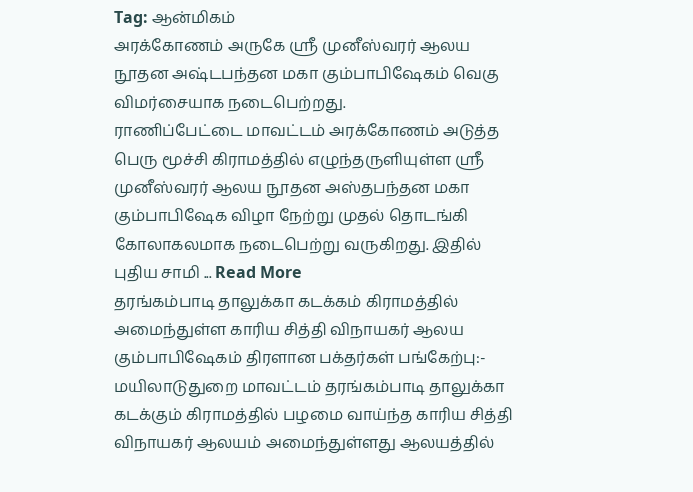Tag: ஆன்மிகம்
அரக்கோணம் அருகே ஸ்ரீ முனீஸ்வரர் ஆலய நூதன அஷ்டபந்தன மகா கும்பாபிஷேகம் வெகு விமர்சையாக நடைபெற்றது.
ராணிப்பேட்டை மாவட்டம் அரக்கோணம் அடுத்த பெரு மூச்சி கிராமத்தில் எழுந்தருளியுள்ள ஸ்ரீ முனீஸ்வரர் ஆலய நூதன அஸ்தபந்தன மகா கும்பாபிஷேக விழா நேற்று முதல் தொடங்கி கோலாகலமாக நடைபெற்று வருகிறது. இதில் புதிய சாமி ... Read More
தரங்கம்பாடி தாலுக்கா கடக்கம் கிராமத்தில் அமைந்துள்ள காரிய சித்தி விநாயகர் ஆலய கும்பாபிஷேகம் திரளான பக்தர்கள் பங்கேற்பு:-
மயிலாடுதுறை மாவட்டம் தரங்கம்பாடி தாலுக்கா கடக்கும் கிராமத்தில் பழமை வாய்ந்த காரிய சித்தி விநாயகர் ஆலயம் அமைந்துள்ளது ஆலயத்தில்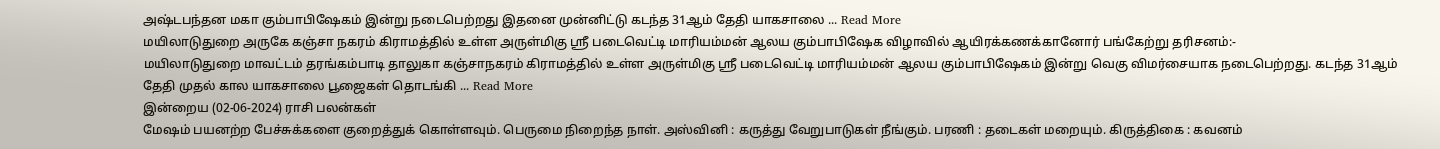அஷ்டபந்தன மகா கும்பாபிஷேகம் இன்று நடைபெற்றது இதனை முன்னிட்டு கடந்த 31ஆம் தேதி யாகசாலை ... Read More
மயிலாடுதுறை அருகே கஞ்சா நகரம் கிராமத்தில் உள்ள அருள்மிகு ஸ்ரீ படைவெட்டி மாரியம்மன் ஆலய கும்பாபிஷேக விழாவில் ஆயிரக்கணக்கானோர் பங்கேற்று தரிசனம்:-
மயிலாடுதுறை மாவட்டம் தரங்கம்பாடி தாலுகா கஞ்சாநகரம் கிராமத்தில் உள்ள அருள்மிகு ஸ்ரீ படைவெட்டி மாரியம்மன் ஆலய கும்பாபிஷேகம் இன்று வெகு விமர்சையாக நடைபெற்றது. கடந்த 31ஆம் தேதி முதல் கால யாகசாலை பூஜைகள் தொடங்கி ... Read More
இன்றைய (02-06-2024) ராசி பலன்கள்
மேஷம் பயனற்ற பேச்சுக்களை குறைத்துக் கொள்ளவும். பெருமை நிறைந்த நாள். அஸ்வினி : கருத்து வேறுபாடுகள் நீங்கும். பரணி : தடைகள் மறையும். கிருத்திகை : கவனம்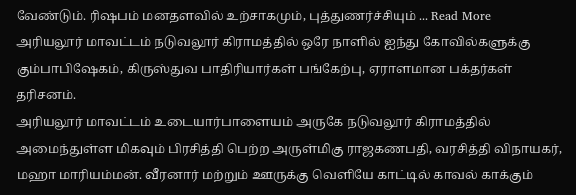வேண்டும். ரிஷபம் மனதளவில் உற்சாகமும், புத்துணர்ச்சியும் ... Read More
அரியலூர் மாவட்டம் நடுவலூர் கிராமத்தில் ஒரே நாளில் ஐந்து கோவில்களுக்கு கும்பாபிஷேகம், கிருஸ்துவ பாதிரியார்கள் பங்கேற்பு, ஏராளமான பக்தர்கள் தரிசனம்.
அரியலூர் மாவட்டம் உடையார்பாளையம் அருகே நடுவலூர் கிராமத்தில் அமைந்துள்ள மிகவும் பிரசித்தி பெற்ற அருள்மிகு ராஜகணபதி, வரசித்தி விநாயகர், மஹா மாரியம்மன். வீரனார் மற்றும் ஊருக்கு வெளியே காட்டில் காவல் காக்கும்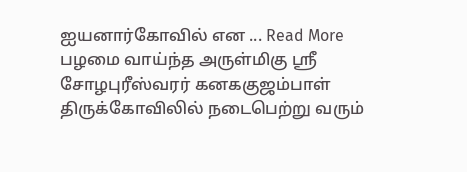ஐயனார்கோவில் என ... Read More
பழமை வாய்ந்த அருள்மிகு ஸ்ரீ சோழபுரீஸ்வரர் கனககுஜம்பாள் திருக்கோவிலில் நடைபெற்று வரும்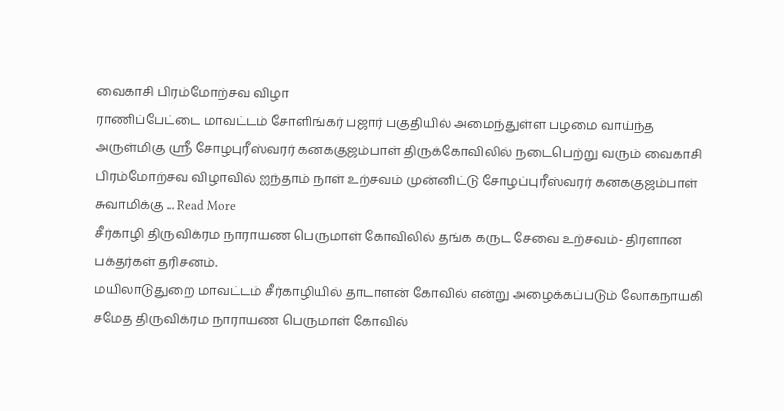வைகாசி பிரம்மோற்சவ விழா
ராணிப்பேட்டை மாவட்டம் சோளிங்கர் பஜார் பகுதியில் அமைந்துள்ள பழமை வாய்ந்த அருள்மிகு ஸ்ரீ சோழபுரீஸ்வரர் கனககுஜம்பாள் திருக்கோவிலில் நடைபெற்று வரும் வைகாசி பிரம்மோற்சவ விழாவில் ஐந்தாம் நாள் உற்சவம் முன்னிட்டு சோழப்புரீஸ்வரர் கனககுஜம்பாள் சுவாமிக்கு ... Read More
சீர்காழி திருவிக்ரம நாராயண பெருமாள் கோவிலில் தங்க கருட சேவை உற்சவம்- திரளான பக்தர்கள் தரிசனம்.
மயிலாடுதுறை மாவட்டம் சீர்காழியில் தாடாளன் கோவில் என்று அழைக்கப்படும் லோகநாயகி சமேத திருவிக்ரம நாராயண பெருமாள் கோவில்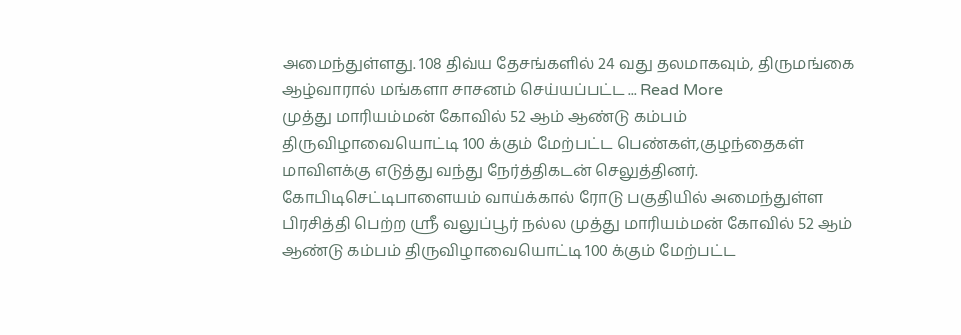அமைந்துள்ளது. 108 திவ்ய தேசங்களில் 24 வது தலமாகவும், திருமங்கை ஆழ்வாரால் மங்களா சாசனம் செய்யப்பட்ட ... Read More
முத்து மாரியம்மன் கோவில் 52 ஆம் ஆண்டு கம்பம் திருவிழாவையொட்டி 100 க்கும் மேற்பட்ட பெண்கள்,குழந்தைகள் மாவிளக்கு எடுத்து வந்து நேர்த்திகடன் செலுத்தினர்.
கோபிடிசெட்டிபாளையம் வாய்க்கால் ரோடு பகுதியில் அமைந்துள்ள பிரசித்தி பெற்ற ஸ்ரீ வலுப்பூர் நல்ல முத்து மாரியம்மன் கோவில் 52 ஆம் ஆண்டு கம்பம் திருவிழாவையொட்டி 100 க்கும் மேற்பட்ட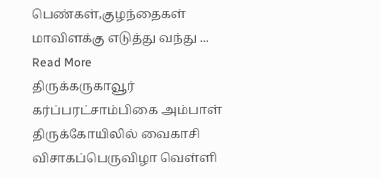பெண்கள்,குழந்தைகள் மாவிளக்கு எடுத்து வந்து ... Read More
திருக்கருகாவூர் கர்ப்பரட்சாம்பிகை அம்பாள் திருக்கோயிலில் வைகாசி விசாகப்பெருவிழா வெள்ளி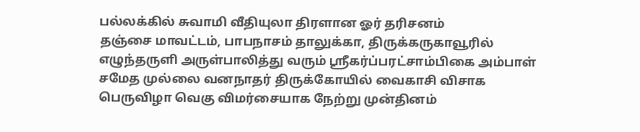பல்லக்கில் சுவாமி வீதியுலா திரளான ஓர் தரிசனம்
தஞ்சை மாவட்டம், பாபநாசம் தாலுக்கா, திருக்கருகாவூரில் எழுந்தருளி அருள்பாலித்து வரும் ஸ்ரீகர்ப்பரட்சாம்பிகை அம்பாள் சமேத முல்லை வனநாதர் திருக்கோயில் வைகாசி விசாக பெருவிழா வெகு விமர்சையாக நேற்று முன்தினம்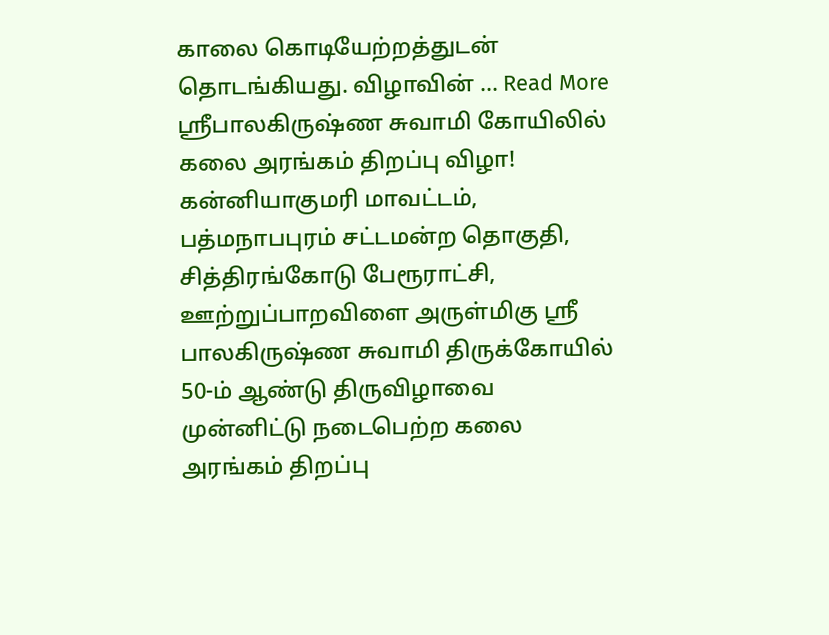காலை கொடியேற்றத்துடன் தொடங்கியது. விழாவின் ... Read More
ஶ்ரீபாலகிருஷ்ண சுவாமி கோயிலில் கலை அரங்கம் திறப்பு விழா!
கன்னியாகுமரி மாவட்டம், பத்மநாபபுரம் சட்டமன்ற தொகுதி, சித்திரங்கோடு பேரூராட்சி, ஊற்றுப்பாறவிளை அருள்மிகு ஸ்ரீ பாலகிருஷ்ண சுவாமி திருக்கோயில் 50-ம் ஆண்டு திருவிழாவை முன்னிட்டு நடைபெற்ற கலை அரங்கம் திறப்பு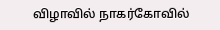விழாவில் நாகர்கோவில்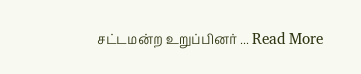சட்டமன்ற உறுப்பினர் ... Read More